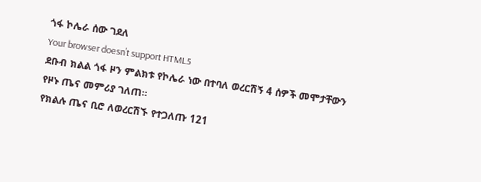ጎፋ ኮሌራ ሰው ገደለ
Your browser doesn’t support HTML5
ደቡብ ክልል ጎፋ ዞን ምልክቱ የኮሌራ ነው በተባለ ወረርሽኝ 4 ሰዎች መሞታቸውን የዞኑ ጤና መምሪያ ገለጠ።
የክልሉ ጤና ቢሮ ለወረርሽኙ የተጋለጡ 121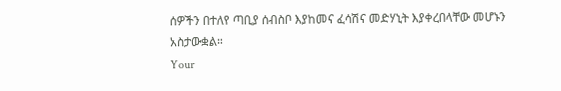ሰዎችን በተለየ ጣቢያ ሰብስቦ እያከመና ፈሳሽና መድሃኒት እያቀረበላቸው መሆኑን አስታውቋል።
Your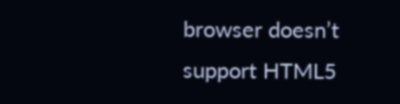browser doesn’t support HTML5